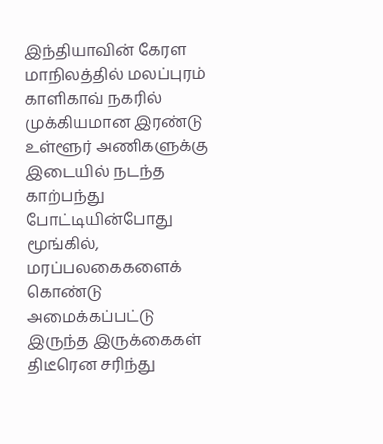இந்தியாவின் கேரள மாநிலத்தில் மலப்புரம் காளிகாவ் நகரில் முக்கியமான இரண்டு உள்ளூர் அணிகளுக்கு இடையில் நடந்த காற்பந்து போட்டியின்போது மூங்கில், மரப்பலகைகளைக் கொண்டு அமைக்கப்பட்டு இருந்த இருக்கைகள் திடீரென சரிந்து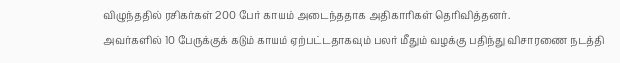விழுந்ததில் ரசிகர்கள் 200 பேர் காயம் அடைந்ததாக அதிகாரிகள் தெரிவித்தனர்.
அவர்களில் 10 பேருக்குக் கடும் காயம் ஏற்பட்டதாகவும் பலர் மீதும் வழக்கு பதிந்து விசாரணை நடத்தி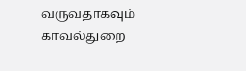வருவதாகவும் காவல்துறை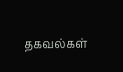தகவல்கள்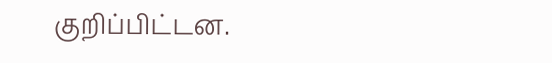குறிப்பிட்டன.